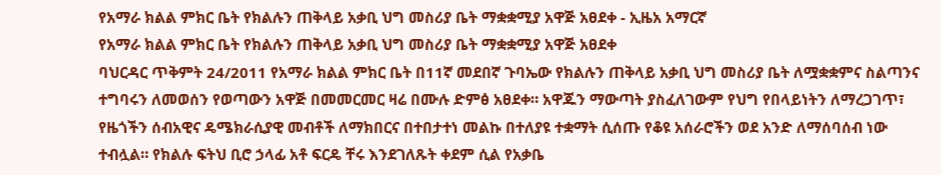የአማራ ክልል ምክር ቤት የክልሉን ጠቅላይ አቃቢ ህግ መስሪያ ቤት ማቋቋሚያ አዋጅ አፀደቀ - ኢዜአ አማርኛ
የአማራ ክልል ምክር ቤት የክልሉን ጠቅላይ አቃቢ ህግ መስሪያ ቤት ማቋቋሚያ አዋጅ አፀደቀ
ባህርዳር ጥቅምት 24/2011 የአማራ ክልል ምክር ቤት በ11ኛ መደበኛ ጉባኤው የክልሉን ጠቅላይ አቃቢ ህግ መስሪያ ቤት ለሟቋቋምና ስልጣንና ተግባሩን ለመወሰን የወጣውን አዋጅ በመመርመር ዛሬ በሙሉ ድምፅ አፀደቀ። አዋጁን ማውጣት ያስፈለገውም የህግ የበላይነትን ለማረጋገጥ፣ የዜጎችን ሰብአዊና ዴሜክራሲያዊ መብቶች ለማክበርና በተበታተነ መልኩ በተለያዩ ተቋማት ሲሰጡ የቆዩ አሰራሮችን ወደ አንድ ለማሰባሰብ ነው ተብሏል። የክልሉ ፍትህ ቢሮ ኃላፊ አቶ ፍርዴ ቸሩ እንደገለጹት ቀደም ሲል የአቃቤ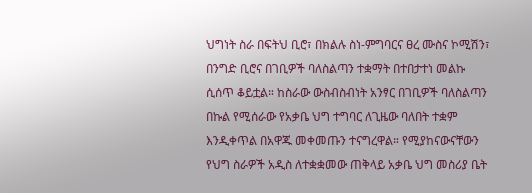ህግነት ስራ በፍትህ ቢሮ፣ በክልሉ ስነ-ምግባርና ፀረ ሙስና ኮሚሽን፣ በንግድ ቢሮና በገቢዎች ባለስልጣን ተቋማት በተበታተነ መልኩ ሲሰጥ ቆይቷል። ከስራው ውስብስብነት አንፃር በገቢዎች ባለስልጣን በኩል የሚሰራው የአቃቤ ህግ ተግባር ለጊዜው ባለበት ተቋም እንዲቀጥል በአዋጁ መቀመጡን ተናግረዋል። የሚያከናውናቸውን የህግ ስራዎች አዲስ ለተቋቋመው ጠቅላይ አቃቤ ህግ መስሪያ ቤት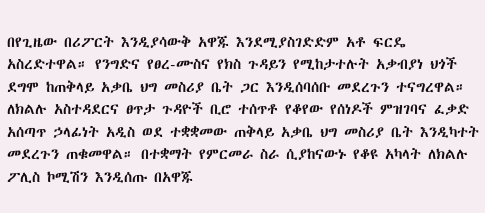በየጊዜው በሪፖርት እንዲያሳውቅ አዋጁ እንደሚያስገድድም አቶ ፍርዴ አስረድተዋል። የንግድና የፀረ-ሙስና የክስ ጉዳይን የሚከታተሉት አቃብያነ ህጎች ደግሞ ከጠቅላይ አቃቤ ህግ መስሪያ ቤት ጋር እንዲሰባሰቡ መደረጉን ተናግረዋል። ለክልሉ አስተዳደርና ፀጥታ ጉዳዮች ቢሮ ተሰጥቶ የቆየው የሰነዶች ምዝገባና ፈቃድ አሰጣጥ ኃላፊነት አዲስ ወደ ተቋቋመው ጠቅላይ አቃቤ ህግ መስሪያ ቤት እንዲካተት መደረጉን ጠቁመዋል። በተቋማት የምርመራ ስራ ሲያከናውኑ የቆዩ አካላት ለክልሉ ፖሊስ ኮሚሽን እንዲሰጡ በአዋጁ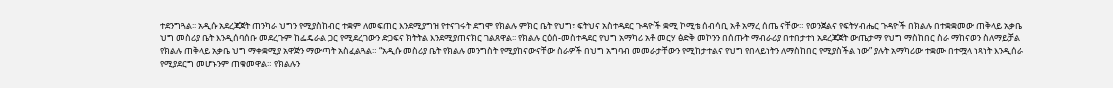ተደንግጓል፡፡ አዲሱ አደረጃጀት ጠንካራ ህግን የሚያስከብር ተቋም ለመፍጠር እንደሚያግዝ የተናገሩት ደግሞ የክልሉ ምክር ቤት የህግ፣ ፍትህና አስተዳደር ጉዳዮች ቋሚ ኮሚቴ ሰብሳቢ አቶ አማረ ሰጤ ናቸው። የወንጀልና የፍትሃብሔር ጉዳዮች በክልሉ በተቋቋመው ጠቅላይ አቃቤ ህግ መስሪያ ቤት እንዲሰባሰቡ መደረጉም ከፌዴራል ጋር የሚደረገውን ድጋፍና ክትትል እንደሚያጠናክር ገልጸዋል፡፡ የክልሉ ርዕሰ-መስተዳደር የህግ አማካሪ አቶ መርሃ ፅድቅ መኮንን በሰጡት ማብራሪያ በተበታተነ አደረጃጀት ውጤታማ የህግ ማስከበር ስራ ማከናወን ስለማይቻል የክልሉ ጠቅላይ አቃቤ ህግ ማቀቋሚያ አዋጅን ማውጣት አስፈልጓል። “አዲሱ መስሪያ ቤት የክልሉ መንግስት የሚያከናውናቸው ስራዎች በህግ አግባብ መመራታቸውን የሚከታተልና የህግ የበላይነትን ለማስከበር የሚያስችል ነው” ያሉት አማካሪው ተቋሙ በተሟላ ነጻነት እንዲሰራ የሚያደርግ መሆኑንም ጠቁመዋል። የክልሉን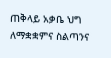ጠቅላይ አቃቤ ህግ ለማቋቋምና ስልጣንና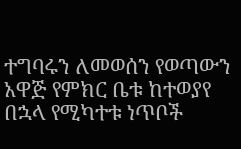ተግባሩን ለመወሰን የወጣውን አዋጅ የምክር ቤቱ ከተወያየ በኋላ የሚካተቱ ነጥቦች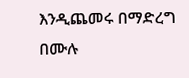እንዲጨመሩ በማድረግ በሙሉ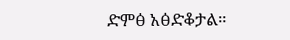ድምፅ አፅድቆታል።